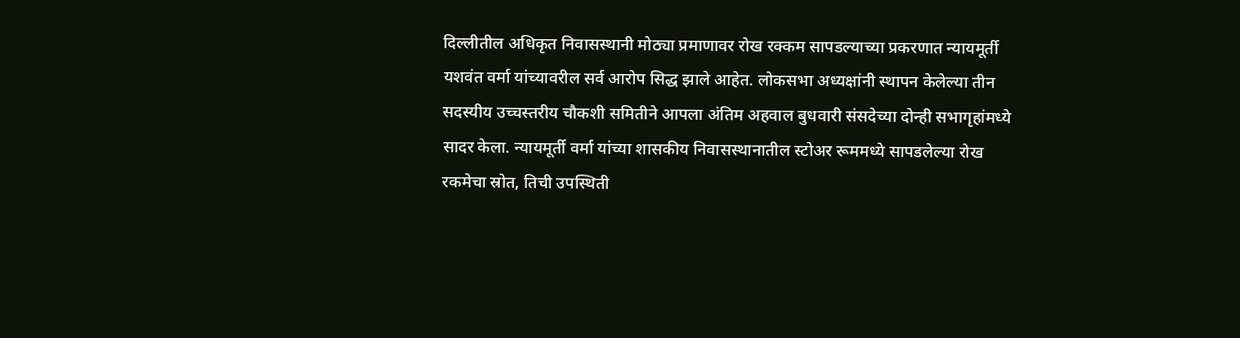दिल्लीतील अधिकृत निवासस्थानी मोठ्या प्रमाणावर रोख रक्कम सापडल्याच्या प्रकरणात न्यायमूर्ती यशवंत वर्मा यांच्यावरील सर्व आरोप सिद्ध झाले आहेत. लोकसभा अध्यक्षांनी स्थापन केलेल्या तीन सदस्यीय उच्चस्तरीय चौकशी समितीने आपला अंतिम अहवाल बुधवारी संसदेच्या दोन्ही सभागृहांमध्ये सादर केला. न्यायमूर्ती वर्मा यांच्या शासकीय निवासस्थानातील स्टोअर रूममध्ये सापडलेल्या रोख रकमेचा स्रोत, तिची उपस्थिती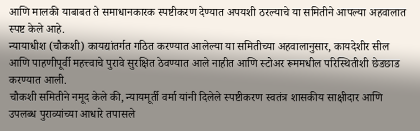आणि मालकी याबाबत ते समाधानकारक स्पष्टीकरण देण्यात अपयशी ठरल्याचे या समितीने आपल्या अहवालात स्पष्ट केले आहे.
न्यायाधीश (चौकशी) कायद्यांतर्गत गठित करण्यात आलेल्या या समितीच्या अहवालानुसार, कायदेशीर सील आणि पाहणीपूर्वी महत्त्वाचे पुरावे सुरक्षित ठेवण्यात आले नाहीत आणि स्टोअर रूममधील परिस्थितीशी छेडछाड करण्यात आली.
चौकशी समितीने नमूद केले की, न्यायमूर्ती वर्मा यांनी दिलेले स्पष्टीकरण स्वतंत्र शासकीय साक्षीदार आणि उपलब्ध पुराव्यांच्या आधारे तपासले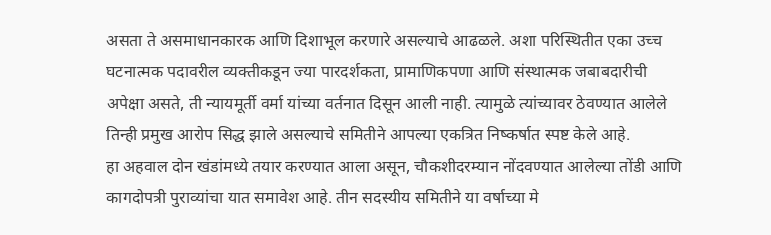असता ते असमाधानकारक आणि दिशाभूल करणारे असल्याचे आढळले. अशा परिस्थितीत एका उच्च घटनात्मक पदावरील व्यक्तीकडून ज्या पारदर्शकता, प्रामाणिकपणा आणि संस्थात्मक जबाबदारीची अपेक्षा असते, ती न्यायमूर्ती वर्मा यांच्या वर्तनात दिसून आली नाही. त्यामुळे त्यांच्यावर ठेवण्यात आलेले तिन्ही प्रमुख आरोप सिद्ध झाले असल्याचे समितीने आपल्या एकत्रित निष्कर्षात स्पष्ट केले आहे.
हा अहवाल दोन खंडांमध्ये तयार करण्यात आला असून, चौकशीदरम्यान नोंदवण्यात आलेल्या तोंडी आणि कागदोपत्री पुराव्यांचा यात समावेश आहे. तीन सदस्यीय समितीने या वर्षाच्या मे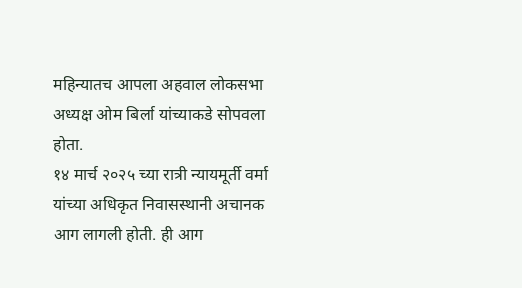महिन्यातच आपला अहवाल लोकसभा अध्यक्ष ओम बिर्ला यांच्याकडे सोपवला होता.
१४ मार्च २०२५ च्या रात्री न्यायमूर्ती वर्मा यांच्या अधिकृत निवासस्थानी अचानक आग लागली होती. ही आग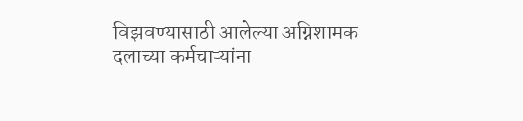विझवण्यासाठी आलेल्या अग्निशामक दलाच्या कर्मचाऱ्यांना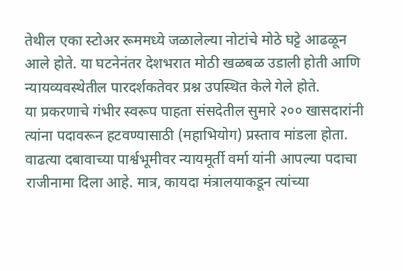तेथील एका स्टोअर रूममध्ये जळालेल्या नोटांचे मोठे घट्टे आढळून आले होते. या घटनेनंतर देशभरात मोठी खळबळ उडाली होती आणि न्यायव्यवस्थेतील पारदर्शकतेवर प्रश्न उपस्थित केले गेले होते.
या प्रकरणाचे गंभीर स्वरूप पाहता संसदेतील सुमारे २०० खासदारांनी त्यांना पदावरून हटवण्यासाठी (महाभियोग) प्रस्ताव मांडला होता. वाढत्या दबावाच्या पार्श्वभूमीवर न्यायमूर्ती वर्मा यांनी आपल्या पदाचा राजीनामा दिला आहे. मात्र, कायदा मंत्रालयाकडून त्यांच्या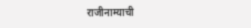राजीनाम्याची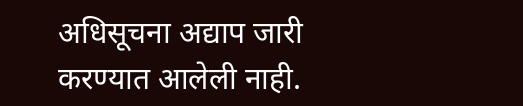अधिसूचना अद्याप जारी करण्यात आलेली नाही.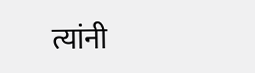त्यांनी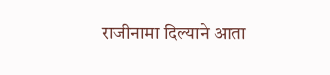राजीनामा दिल्याने आता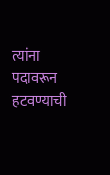त्यांना पदावरून हटवण्याची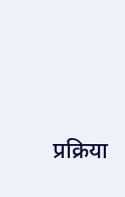प्रक्रिया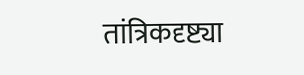तांत्रिकदृष्ट्या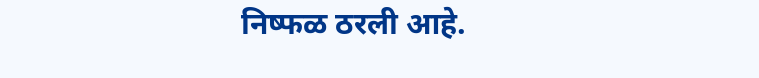निष्फळ ठरली आहे.